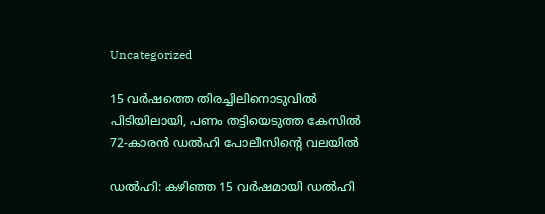Uncategorized

15 വർഷത്തെ തിരച്ചിലിനൊടുവിൽ പിടിയിലായി, പണം തട്ടിയെടുത്ത കേസിൽ 72-കാരൻ ഡൽഹി പോലീസിന്‍റെ വലയിൽ

ഡൽഹി: കഴിഞ്ഞ 15 വർഷമായി ഡൽഹി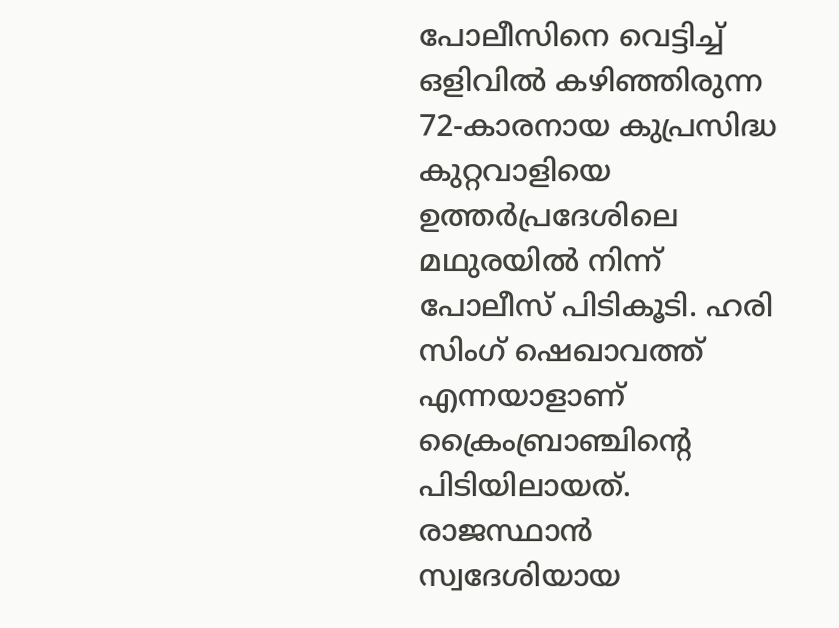പോലീസിനെ വെട്ടിച്ച് ഒളിവിൽ കഴിഞ്ഞിരുന്ന 72-കാരനായ കുപ്രസിദ്ധ കുറ്റവാളിയെ ഉത്തർപ്രദേശിലെ മഥുരയിൽ നിന്ന് പോലീസ് പിടികൂടി. ഹരി സിംഗ് ഷെഖാവത്ത് എന്നയാളാണ് ക്രൈംബ്രാഞ്ചിന്‍റെ പിടിയിലായത്. രാജസ്ഥാൻ സ്വദേശിയായ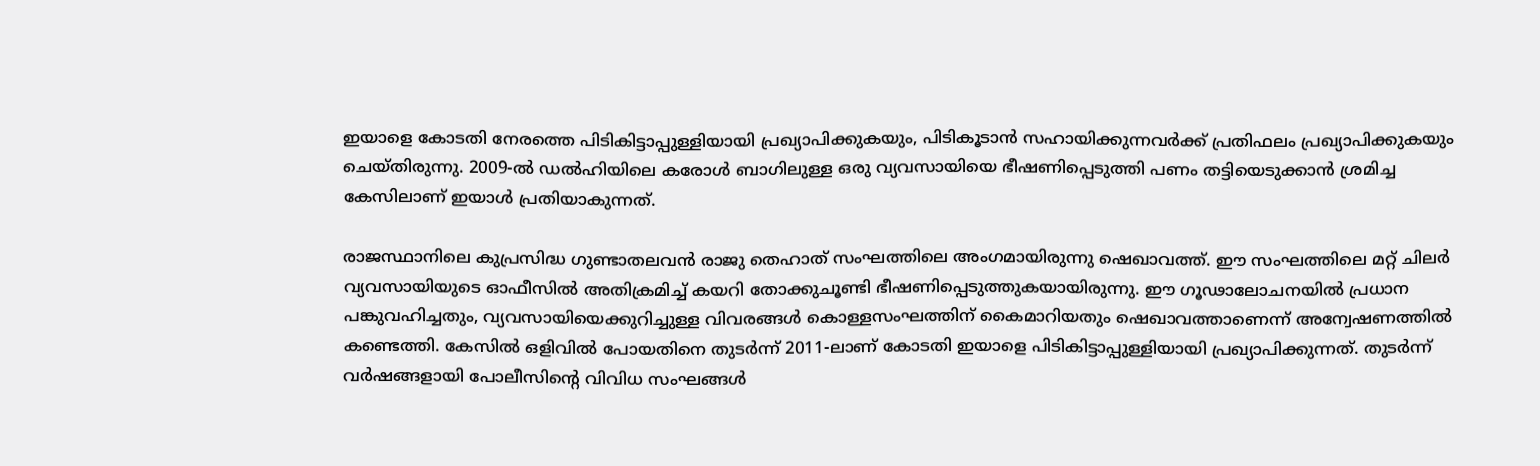ഇയാളെ കോടതി നേരത്തെ പിടികിട്ടാപ്പുള്ളിയായി പ്രഖ്യാപിക്കുകയും, പിടികൂടാൻ സഹായിക്കുന്നവർക്ക് പ്രതിഫലം പ്രഖ്യാപിക്കുകയും ചെയ്തിരുന്നു. 2009-ൽ ഡൽഹിയിലെ കരോൾ ബാഗിലുള്ള ഒരു വ്യവസായിയെ ഭീഷണിപ്പെടുത്തി പണം തട്ടിയെടുക്കാൻ ശ്രമിച്ച കേസിലാണ് ഇയാൾ പ്രതിയാകുന്നത്.

രാജസ്ഥാനിലെ കുപ്രസിദ്ധ ഗുണ്ടാതലവൻ രാജു തെഹാത് സംഘത്തിലെ അംഗമായിരുന്നു ഷെഖാവത്ത്. ഈ സംഘത്തിലെ മറ്റ് ചിലർ വ്യവസായിയുടെ ഓഫീസിൽ അതിക്രമിച്ച് കയറി തോക്കുചൂണ്ടി ഭീഷണിപ്പെടുത്തുകയായിരുന്നു. ഈ ഗൂഢാലോചനയിൽ പ്രധാന പങ്കുവഹിച്ചതും, വ്യവസായിയെക്കുറിച്ചുള്ള വിവരങ്ങൾ കൊള്ളസംഘത്തിന് കൈമാറിയതും ഷെഖാവത്താണെന്ന് അന്വേഷണത്തിൽ കണ്ടെത്തി. കേസിൽ ഒളിവിൽ പോയതിനെ തുടർന്ന് 2011-ലാണ് കോടതി ഇയാളെ പിടികിട്ടാപ്പുള്ളിയായി പ്രഖ്യാപിക്കുന്നത്. തുടർന്ന് വർഷങ്ങളായി പോലീസിന്‍റെ വിവിധ സംഘങ്ങൾ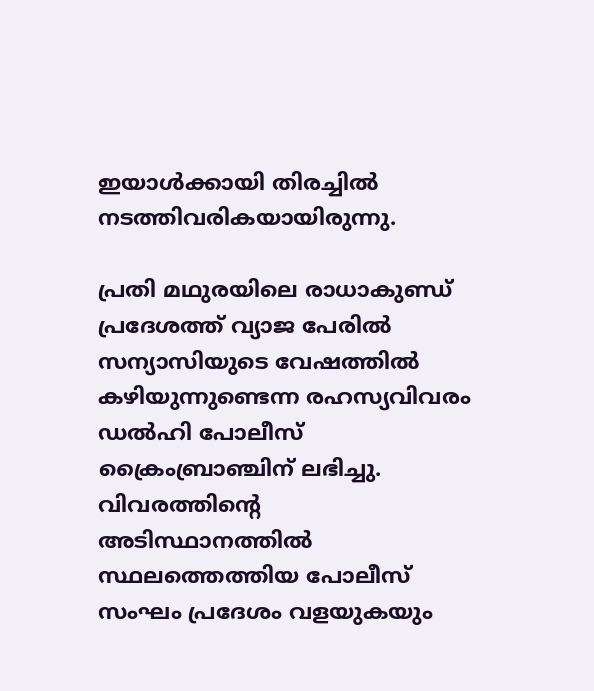ഇയാൾക്കായി തിരച്ചിൽ നടത്തിവരികയായിരുന്നു.

പ്രതി മഥുരയിലെ രാധാകുണ്ഡ് പ്രദേശത്ത് വ്യാജ പേരിൽ സന്യാസിയുടെ വേഷത്തിൽ കഴിയുന്നുണ്ടെന്ന രഹസ്യവിവരം ഡൽഹി പോലീസ് ക്രൈംബ്രാഞ്ചിന് ലഭിച്ചു. വിവരത്തിന്റെ അടിസ്ഥാനത്തിൽ സ്ഥലത്തെത്തിയ പോലീസ് സംഘം പ്രദേശം വളയുകയും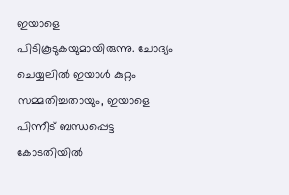ഇയാളെ പിടികൂടുകയുമായിരുന്നു. ചോദ്യം ചെയ്യലിൽ ഇയാൾ കുറ്റം സമ്മതിച്ചതായും, ഇയാളെ പിന്നീട് ബന്ധപ്പെട്ട കോടതിയിൽ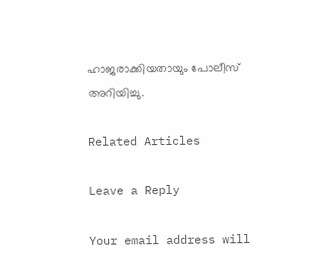ഹാജരാക്കിയതായും പോലീസ് അറിയിച്ചു.

Related Articles

Leave a Reply

Your email address will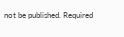not be published. Required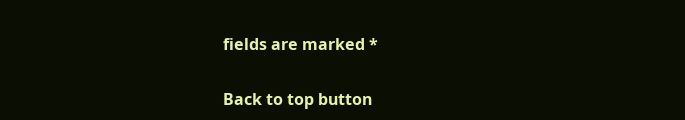fields are marked *

Back to top button